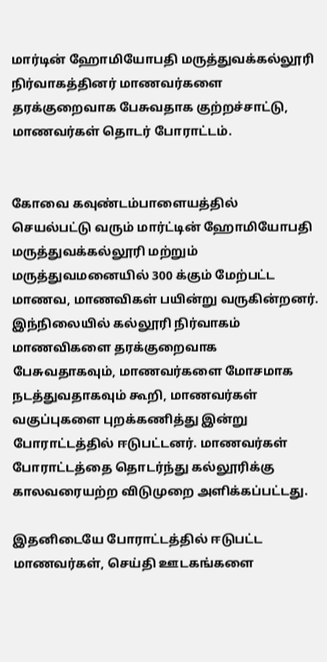மார்டின் ஹோமியோபதி மருத்துவக்கல்லூரி நிர்வாகத்தினர் மாணவர்களை தரக்குறைவாக பேசுவதாக குற்றச்சாட்டு, மாணவர்கள் தொடர் போராட்டம்.


கோவை கவுண்டம்பாளையத்தில் செயல்பட்டு வரும் மார்ட்டின் ஹோமியோபதி மருத்துவக்கல்லூரி மற்றும் மருத்துவமனையில் 300 க்கும் மேற்பட்ட மாணவ, மாணவிகள் பயின்று வருகின்றனர். இந்நிலையில் கல்லூரி நிர்வாகம் மாணவிகளை தரக்குறைவாக பேசுவதாகவும், மாணவர்களை மோசமாக நடத்துவதாகவும் கூறி, மாணவர்கள் வகுப்புகளை புறக்கணித்து இன்று போராட்டத்தில் ஈடுபட்டனர். மாணவர்கள் போராட்டத்தை தொடர்ந்து கல்லூரிக்கு காலவரையற்ற விடுமுறை அளிக்கப்பட்டது.

இதனிடையே போராட்டத்தில் ஈடுபட்ட மாணவர்கள், செய்தி ஊடகங்களை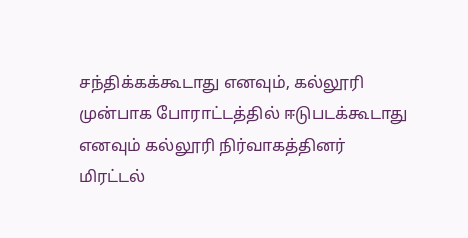சந்திக்கக்கூடாது எனவும், கல்லூரி முன்பாக போராட்டத்தில் ஈடுபடக்கூடாது எனவும் கல்லூரி நிர்வாகத்தினர் மிரட்டல்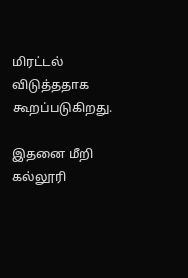மிரட்டல் விடுத்ததாக கூறப்படுகிறது.

இதனை மீறி கல்லூரி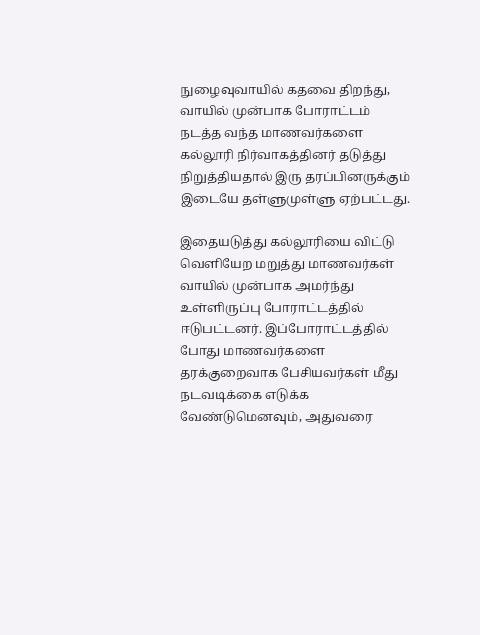நுழைவுவாயில் கதவை திறந்து, வாயில் முன்பாக போராட்டம் நடத்த வந்த மாணவர்களை கல்லூரி நிர்வாகத்தினர் தடுத்து நிறுத்தியதால் இரு தரப்பினருக்கும் இடையே தள்ளுமுள்ளு ஏற்பட்டது.

இதையடுத்து கல்லூரியை விட்டு வெளியேற மறுத்து மாணவர்கள் வாயில் முன்பாக அமர்ந்து உள்ளிருப்பு போராட்டத்தில் ஈடுபட்டனர். இப்போராட்டத்தில் போது மாணவர்களை தரக்குறைவாக பேசியவர்கள் மீது நடவடிக்கை எடுக்க வேண்டுமெனவும், அதுவரை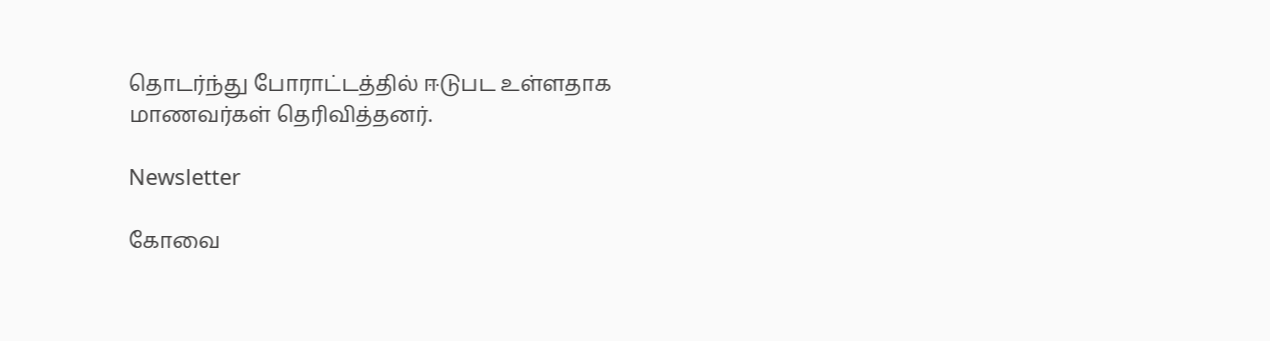தொடர்ந்து போராட்டத்தில் ஈடுபட உள்ளதாக மாணவர்கள் தெரிவித்தனர்.

Newsletter

கோவை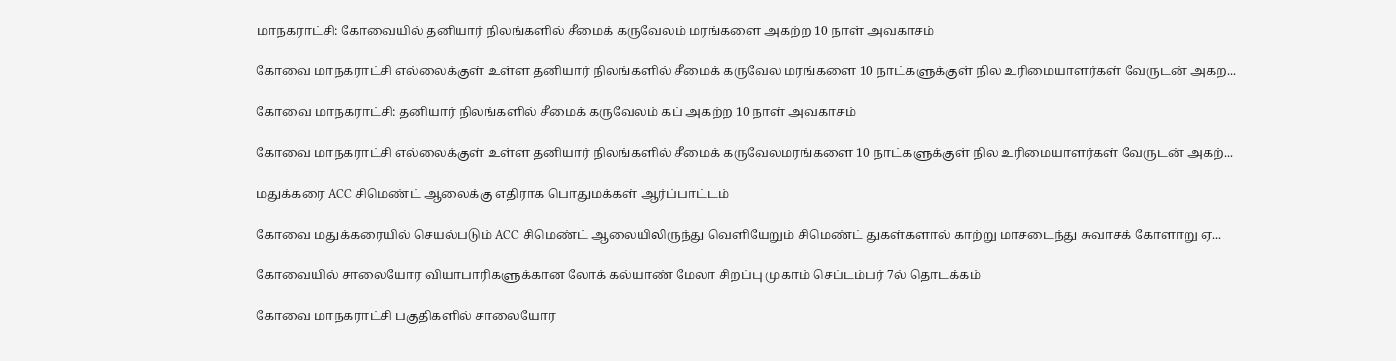மாநகராட்சி: கோவையில் தனியார் நிலங்களில் சீமைக் கருவேலம் மரங்களை அகற்ற 10 நாள் அவகாசம்

கோவை மாநகராட்சி எல்லைக்குள் உள்ள தனியார் நிலங்களில் சீமைக் கருவேல மரங்களை 10 நாட்களுக்குள் நில உரிமையாளர்கள் வேருடன் அகற...

கோவை மாநகராட்சி: தனியார் நிலங்களில் சீமைக் கருவேலம் கப் அகற்ற 10 நாள் அவகாசம்

கோவை மாநகராட்சி எல்லைக்குள் உள்ள தனியார் நிலங்களில் சீமைக் கருவேலமரங்களை 10 நாட்களுக்குள் நில உரிமையாளர்கள் வேருடன் அகற்...

மதுக்கரை ACC சிமெண்ட் ஆலைக்கு எதிராக பொதுமக்கள் ஆர்ப்பாட்டம்

கோவை மதுக்கரையில் செயல்படும் ACC சிமெண்ட் ஆலையிலிருந்து வெளியேறும் சிமெண்ட் துகள்களால் காற்று மாசடைந்து சுவாசக் கோளாறு ஏ...

கோவையில் சாலையோர வியாபாரிகளுக்கான லோக் கல்யாண் மேலா சிறப்பு முகாம் செப்டம்பர் 7ல் தொடக்கம்

கோவை மாநகராட்சி பகுதிகளில் சாலையோர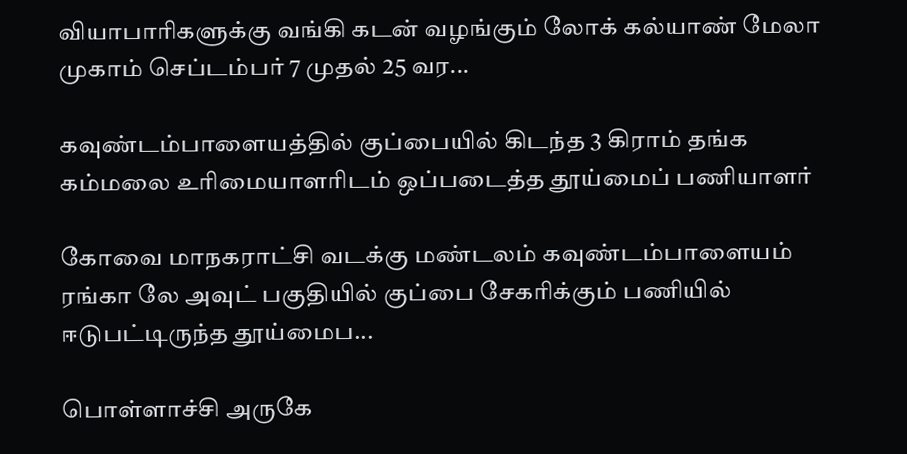வியாபாரிகளுக்கு வங்கி கடன் வழங்கும் லோக் கல்யாண் மேலா முகாம் செப்டம்பர் 7 முதல் 25 வர...

கவுண்டம்பாளையத்தில் குப்பையில் கிடந்த 3 கிராம் தங்க கம்மலை உரிமையாளரிடம் ஒப்படைத்த தூய்மைப் பணியாளர்

கோவை மாநகராட்சி வடக்கு மண்டலம் கவுண்டம்பாளையம் ரங்கா லே அவுட் பகுதியில் குப்பை சேகரிக்கும் பணியில் ஈடுபட்டிருந்த தூய்மைப...

பொள்ளாச்சி அருகே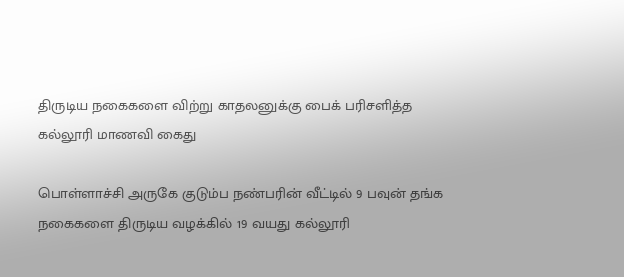திருடிய நகைகளை விற்று காதலனுக்கு பைக் பரிசளித்த கல்லூரி மாணவி கைது

பொள்ளாச்சி அருகே குடும்ப நண்பரின் வீட்டில் 9 பவுன் தங்க நகைகளை திருடிய வழக்கில் 19 வயது கல்லூரி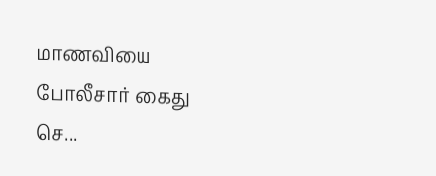மாணவியை போலீசார் கைது செ...